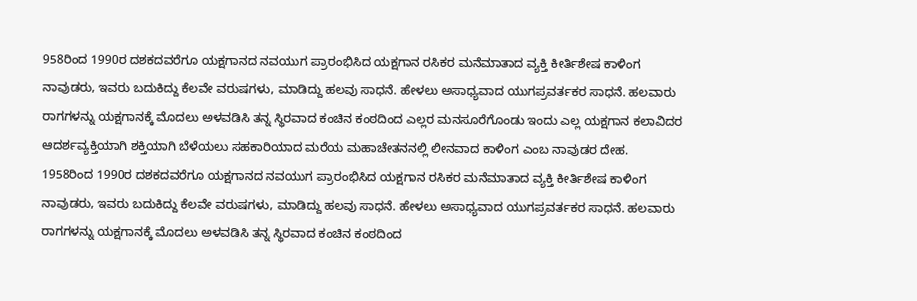958ರಿಂದ 1990ರ ದಶಕದವರೆಗೂ ಯಕ್ಷಗಾನದ ನವಯುಗ ಪ್ರಾರಂಭಿಸಿದ ಯಕ್ಷಗಾನ ರಸಿಕರ ಮನೆಮಾತಾದ ವ್ಯಕ್ತಿ ಕೀರ್ತಿಶೇಷ ಕಾಳಿಂಗ ನಾವುಡರು, ಇವರು ಬದುಕಿದ್ದು ಕೆಲವೇ ವರುಷಗಳು, ಮಾಡಿದ್ದು ಹಲವು ಸಾಧನೆ. ಹೇಳಲು ಅಸಾಧ್ಯವಾದ ಯುಗಪ್ರವರ್ತಕರ ಸಾಧನೆ. ಹಲವಾರು ರಾಗಗಳನ್ನು ಯಕ್ಷಗಾನಕ್ಕೆ ಮೊದಲು ಅಳವಡಿಸಿ ತನ್ನ ಸ್ಥಿರವಾದ ಕಂಚಿನ ಕಂಠದಿಂದ ಎಲ್ಲರ ಮನಸೂರೆಗೊಂಡು ಇಂದು ಎಲ್ಲ ಯಕ್ಷಗಾನ ಕಲಾವಿದರ ಆದರ್ಶವ್ಯಕ್ತಿಯಾಗಿ ಶಕ್ತಿಯಾಗಿ ಬೆಳೆಯಲು ಸಹಕಾರಿಯಾದ ಮರೆಯ ಮಹಾಚೇತನನಲ್ಲಿ ಲೀನವಾದ ಕಾಳಿಂಗ ಎಂಬ ನಾವುಡರ ದೇಹ.
1958ರಿಂದ 1990ರ ದಶಕದವರೆಗೂ ಯಕ್ಷಗಾನದ ನವಯುಗ ಪ್ರಾರಂಭಿಸಿದ ಯಕ್ಷಗಾನ ರಸಿಕರ ಮನೆಮಾತಾದ ವ್ಯಕ್ತಿ ಕೀರ್ತಿಶೇಷ ಕಾಳಿಂಗ ನಾವುಡರು, ಇವರು ಬದುಕಿದ್ದು ಕೆಲವೇ ವರುಷಗಳು, ಮಾಡಿದ್ದು ಹಲವು ಸಾಧನೆ. ಹೇಳಲು ಅಸಾಧ್ಯವಾದ ಯುಗಪ್ರವರ್ತಕರ ಸಾಧನೆ. ಹಲವಾರು ರಾಗಗಳನ್ನು ಯಕ್ಷಗಾನಕ್ಕೆ ಮೊದಲು ಅಳವಡಿಸಿ ತನ್ನ ಸ್ಥಿರವಾದ ಕಂಚಿನ ಕಂಠದಿಂದ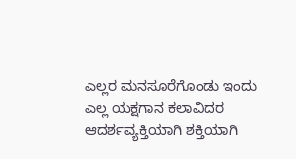ಎಲ್ಲರ ಮನಸೂರೆಗೊಂಡು ಇಂದು ಎಲ್ಲ ಯಕ್ಷಗಾನ ಕಲಾವಿದರ ಆದರ್ಶವ್ಯಕ್ತಿಯಾಗಿ ಶಕ್ತಿಯಾಗಿ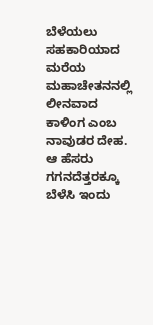ಬೆಳೆಯಲು ಸಹಕಾರಿಯಾದ ಮರೆಯ ಮಹಾಚೇತನನಲ್ಲಿ ಲೀನವಾದ ಕಾಳಿಂಗ ಎಂಬ ನಾವುಡರ ದೇಹ. ಆ ಹೆಸರು ಗಗನದೆತ್ತರಕ್ಕೂ ಬೆಳೆಸಿ ಇಂದು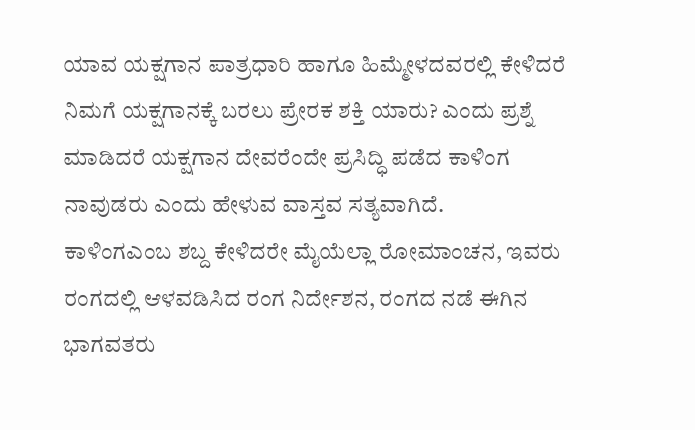ಯಾವ ಯಕ್ಷಗಾನ ಪಾತ್ರಧಾರಿ ಹಾಗೂ ಹಿಮ್ಮೇಳದವರಲ್ಲಿ ಕೇಳಿದರೆ ನಿಮಗೆ ಯಕ್ಷಗಾನಕ್ಕೆ ಬರಲು ಪ್ರೇರಕ ಶಕ್ತಿ ಯಾರು? ಎಂದು ಪ್ರಶ್ನೆ ಮಾಡಿದರೆ ಯಕ್ಷಗಾನ ದೇವರೆಂದೇ ಪ್ರಸಿದ್ಧಿ ಪಡೆದ ಕಾಳಿಂಗ ನಾವುಡರು ಎಂದು ಹೇಳುವ ವಾಸ್ತವ ಸತ್ಯವಾಗಿದೆ.
ಕಾಳಿಂಗಎಂಬ ಶಬ್ದ ಕೇಳಿದರೇ ಮೈಯೆಲ್ಲಾ ರೋಮಾಂಚನ, ಇವರು ರಂಗದಲ್ಲಿ ಆಳವಡಿಸಿದ ರಂಗ ನಿರ್ದೇಶನ, ರಂಗದ ನಡೆ ಈಗಿನ ಭಾಗವತರು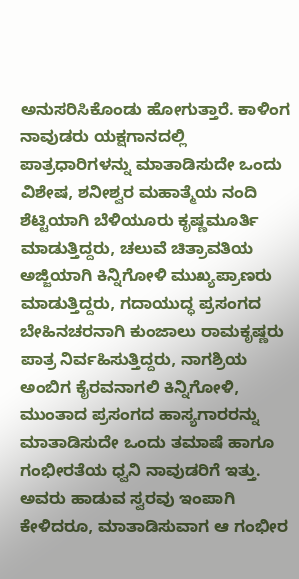ಅನುಸರಿಸಿಕೊಂಡು ಹೋಗುತ್ತಾರೆ. ಕಾಳಿಂಗ ನಾವುಡರು ಯಕ್ಷಗಾನದಲ್ಲಿ ಪಾತ್ರಧಾರಿಗಳನ್ನು ಮಾತಾಡಿಸುದೇ ಒಂದು ವಿಶೇಷ, ಶನೀಶ್ವರ ಮಹಾತ್ಮೆಯ ನಂದಿ ಶೆಟ್ಟಿಯಾಗಿ ಬೆಳಿಯೂರು ಕೃಷ್ಣಮೂರ್ತಿ ಮಾಡುತ್ತಿದ್ದರು, ಚಲುವೆ ಚಿತ್ರಾವತಿಯ ಅಜ್ಜಿಯಾಗಿ ಕಿನ್ನಿಗೋಳಿ ಮುಖ್ಯಪ್ರಾಣರು ಮಾಡುತ್ತಿದ್ದರು, ಗದಾಯುದ್ಧ ಪ್ರಸಂಗದ ಬೇಹಿನಚರನಾಗಿ ಕುಂಜಾಲು ರಾಮಕೃಷ್ಣರು ಪಾತ್ರ ನಿರ್ವಹಿಸುತ್ತಿದ್ದರು, ನಾಗಶ್ರಿಯ ಅಂಬಿಗ ಕೈರವನಾಗಲಿ ಕಿನ್ನಿಗೋಳಿ, ಮುಂತಾದ ಪ್ರಸಂಗದ ಹಾಸ್ಯಗಾರರನ್ನು ಮಾತಾಡಿಸುದೇ ಒಂದು ತಮಾಷೆ ಹಾಗೂ ಗಂಭೀರತೆಯ ಧ್ವನಿ ನಾವುಡರಿಗೆ ಇತ್ತು. ಅವರು ಹಾಡುವ ಸ್ವರವು ಇಂಪಾಗಿ ಕೇಳಿದರೂ, ಮಾತಾಡಿಸುವಾಗ ಆ ಗಂಭೀರ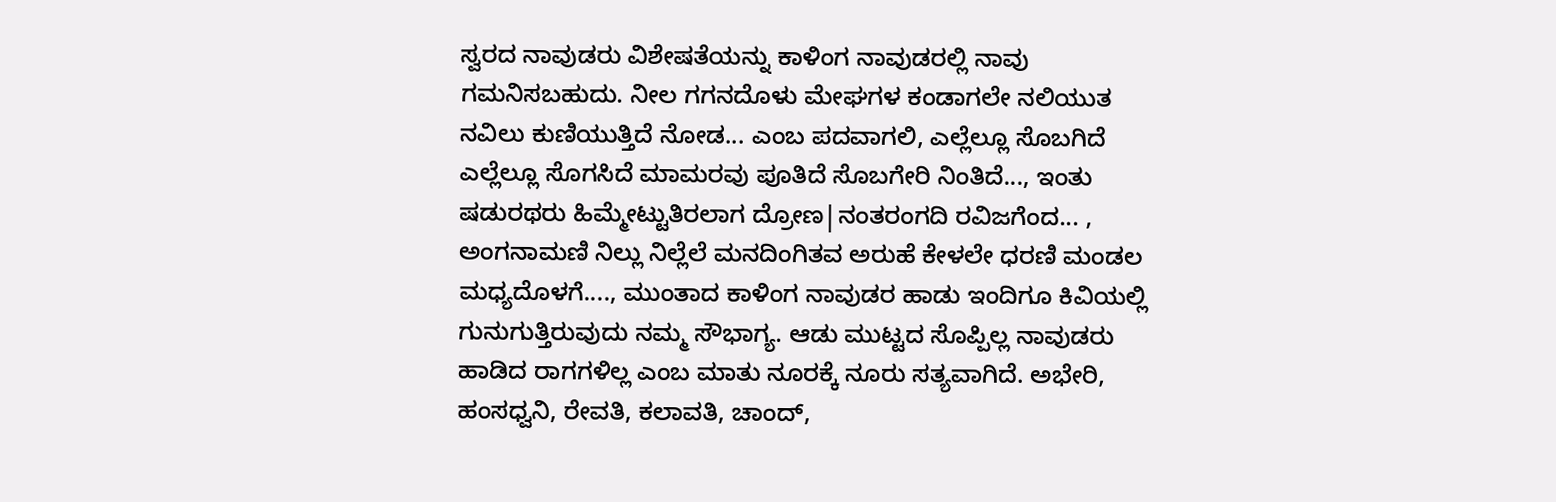ಸ್ವರದ ನಾವುಡರು ವಿಶೇಷತೆಯನ್ನು ಕಾಳಿಂಗ ನಾವುಡರಲ್ಲಿ ನಾವು ಗಮನಿಸಬಹುದು. ನೀಲ ಗಗನದೊಳು ಮೇಘಗಳ ಕಂಡಾಗಲೇ ನಲಿಯುತ ನವಿಲು ಕುಣಿಯುತ್ತಿದೆ ನೋಡ... ಎಂಬ ಪದವಾಗಲಿ, ಎಲ್ಲೆಲ್ಲೂ ಸೊಬಗಿದೆ ಎಲ್ಲೆಲ್ಲೂ ಸೊಗಸಿದೆ ಮಾಮರವು ಪೂತಿದೆ ಸೊಬಗೇರಿ ನಿಂತಿದೆ..., ಇಂತು ಷಡುರಥರು ಹಿಮ್ಮೇಟ್ಟುತಿರಲಾಗ ದ್ರೋಣ|ನಂತರಂಗದಿ ರವಿಜಗೆಂದ... , ಅಂಗನಾಮಣಿ ನಿಲ್ಲು ನಿಲ್ಲೆಲೆ ಮನದಿಂಗಿತವ ಅರುಹೆ ಕೇಳಲೇ ಧರಣಿ ಮಂಡಲ ಮಧ್ಯದೊಳಗೆ...., ಮುಂತಾದ ಕಾಳಿಂಗ ನಾವುಡರ ಹಾಡು ಇಂದಿಗೂ ಕಿವಿಯಲ್ಲಿ ಗುನುಗುತ್ತಿರುವುದು ನಮ್ಮ ಸೌಭಾಗ್ಯ. ಆಡು ಮುಟ್ಟದ ಸೊಪ್ಪಿಲ್ಲ ನಾವುಡರು ಹಾಡಿದ ರಾಗಗಳಿಲ್ಲ ಎಂಬ ಮಾತು ನೂರಕ್ಕೆ ನೂರು ಸತ್ಯವಾಗಿದೆ. ಅಭೇರಿ, ಹಂಸಧ್ವನಿ, ರೇವತಿ, ಕಲಾವತಿ, ಚಾಂದ್,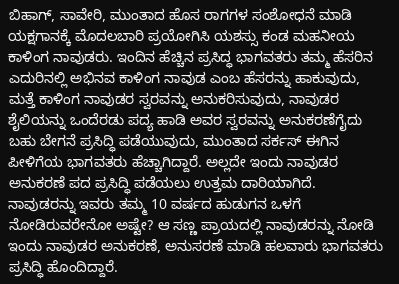ಬಿಹಾಗ್, ಸಾವೇರಿ, ಮುಂತಾದ ಹೊಸ ರಾಗಗಳ ಸಂಶೋಧನೆ ಮಾಡಿ ಯಕ್ಷಗಾನಕ್ಕೆ ಮೊದಲಬಾರಿ ಪ್ರಯೋಗಿಸಿ ಯಶಸ್ಸು ಕಂಡ ಮಹನೀಯ ಕಾಳಿಂಗ ನಾವುಡರು. ಇಂದಿನ ಹೆಚ್ಚಿನ ಪ್ರಸಿದ್ಧ ಭಾಗವತರು ತಮ್ಮ ಹೆಸರಿನ ಎದುರಿನಲ್ಲಿ ಅಭಿನವ ಕಾಳಿಂಗ ನಾವುಡ ಎಂಬ ಹೆಸರನ್ನು ಹಾಕುವುದು, ಮತ್ತೆ ಕಾಳಿಂಗ ನಾವುಡರ ಸ್ವರವನ್ನು ಅನುಕರಿಸುವುದು, ನಾವುಡರ ಶೈಲಿಯನ್ನು ಒಂದೆರಡು ಪದ್ಯ ಹಾಡಿ ಅವರ ಸ್ವರವನ್ನು ಅನುಕರಣೆಗೈದು ಬಹು ಬೇಗನೆ ಪ್ರಸಿದ್ಧಿ ಪಡೆಯುವುದು, ಮುಂತಾದ ಸರ್ಕಸ್ ಈಗಿನ ಪೀಳಿಗೆಯ ಭಾಗವತರು ಹೆಚ್ಚಾಗಿದ್ದಾರೆ. ಅಲ್ಲದೇ ಇಂದು ನಾವುಡರ ಅನುಕರಣೆ ಪದ ಪ್ರಸಿದ್ಧಿ ಪಡೆಯಲು ಉತ್ತಮ ದಾರಿಯಾಗಿದೆ. ನಾವುಡರನ್ನು ಇವರು ತಮ್ಮ 10 ವರ್ಷದ ಹುಡುಗನ ಒಳಗೆ ನೋಡಿರುವರೇನೋ ಅಷ್ಟೇ? ಆ ಸಣ್ಣ ಪ್ರಾಯದಲ್ಲಿ ನಾವುಡರನ್ನು ನೋಡಿ ಇಂದು ನಾವುಡರ ಅನುಕರಣೆ, ಅನುಸರಣೆ ಮಾಡಿ ಹಲವಾರು ಭಾಗವತರು ಪ್ರಸಿದ್ಧಿ ಹೊಂದಿದ್ದಾರೆ.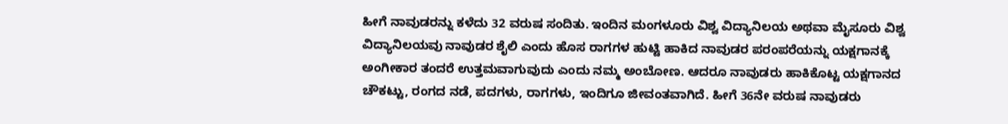ಹೀಗೆ ನಾವುಡರನ್ನು ಕಳೆದು 32 ವರುಷ ಸಂದಿತು. ಇಂದಿನ ಮಂಗಳೂರು ವಿಶ್ವ ವಿದ್ಯಾನಿಲಯ ಅಥವಾ ಮೈಸೂರು ವಿಶ್ವ ವಿದ್ಯಾನಿಲಯವು ನಾವುಡರ ಶೈಲಿ ಎಂದು ಹೊಸ ರಾಗಗಳ ಹುಟ್ಟಿ ಹಾಕಿದ ನಾವುಡರ ಪರಂಪರೆಯನ್ನು ಯಕ್ಷಗಾನಕ್ಕೆ ಅಂಗೀಕಾರ ತಂದರೆ ಉತ್ತಮವಾಗುವುದು ಎಂದು ನಮ್ಮ ಅಂಬೋಣ. ಆದರೂ ನಾವುಡರು ಹಾಕಿಕೊಟ್ಟ ಯಕ್ಷಗಾನದ ಚೌಕಟ್ಟು, ರಂಗದ ನಡೆ, ಪದಗಳು, ರಾಗಗಳು, ಇಂದಿಗೂ ಜೀವಂತವಾಗಿದೆ. ಹೀಗೆ 36ನೇ ವರುಷ ನಾವುಡರು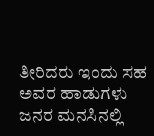ತೀರಿದರು ಇಂದು ಸಹ ಅವರ ಹಾಡುಗಳು ಜನರ ಮನಸಿನಲ್ಲಿ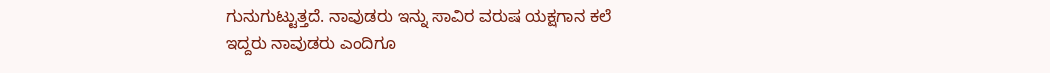ಗುನುಗುಟ್ಟುತ್ತದೆ. ನಾವುಡರು ಇನ್ನು ಸಾವಿರ ವರುಷ ಯಕ್ಷಗಾನ ಕಲೆ ಇದ್ದರು ನಾವುಡರು ಎಂದಿಗೂ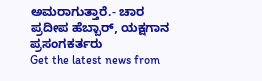ಅಮರಾಗುತ್ತಾರೆ.- ಚಾರ ಪ್ರದೀಪ ಹೆಬ್ಬಾರ್, ಯಕ್ಷಗಾನ ಪ್ರಸಂಗಕರ್ತರು
Get the latest news from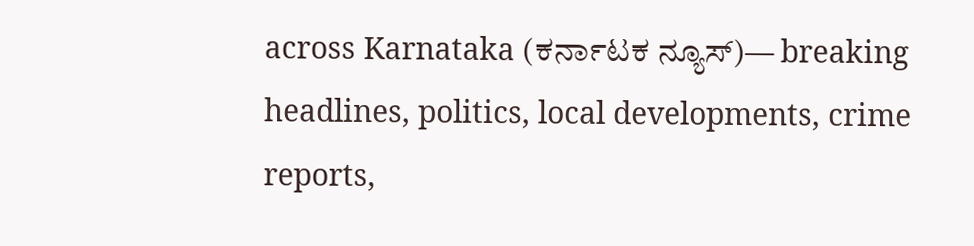across Karnataka (ಕರ್ನಾಟಕ ನ್ಯೂಸ್)— breaking headlines, politics, local developments, crime reports,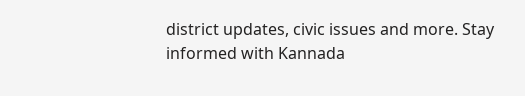district updates, civic issues and more. Stay informed with Kannada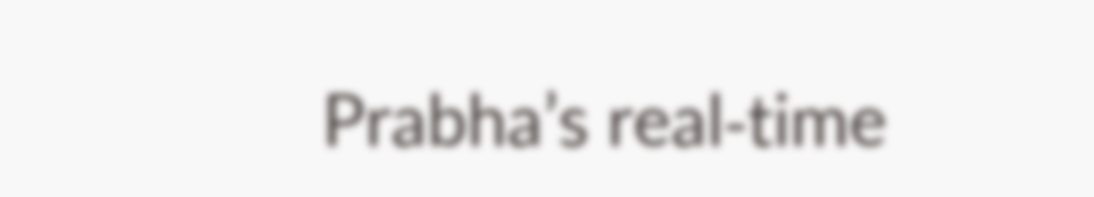Prabha’s real‑time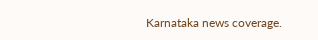Karnataka news coverage.